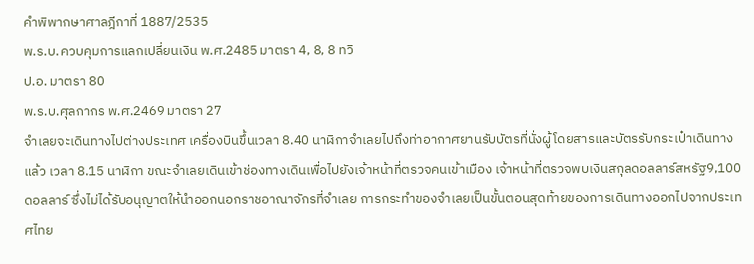คำพิพากษาศาลฎีกาที่ 1887/2535
พ.ร.บ.ควบคุมการแลกเปลี่ยนเงิน พ.ศ.2485 มาตรา 4, 8, 8 ทวิ
ป.อ. มาตรา 80
พ.ร.บ.ศุลกากร พ.ศ.2469 มาตรา 27
จำเลยจะเดินทางไปต่างประเทศ เครื่องบินขึ้นเวลา 8.40 นาฬิกาจำเลยไปถึงท่าอากาศยานรับบัตรที่นั่งผู้โดยสารและบัตรรับกระเป๋าเดินทางแล้ว เวลา 8.15 นาฬิกา ขณะจำเลยเดินเข้าช่องทางเดินเพื่อไปยังเจ้าหน้าที่ตรวจคนเข้าเมือง เจ้าหน้าที่ตรวจพบเงินสกุลดอลลาร์สหรัฐ9,100ดอลลาร์ ซึ่งไม่ได้รับอนุญาตให้นำออกนอกราชอาณาจักรที่จำเลย การกระทำของจำเลยเป็นขั้นตอนสุดท้ายของการเดินทางออกไปจากประเทศไทย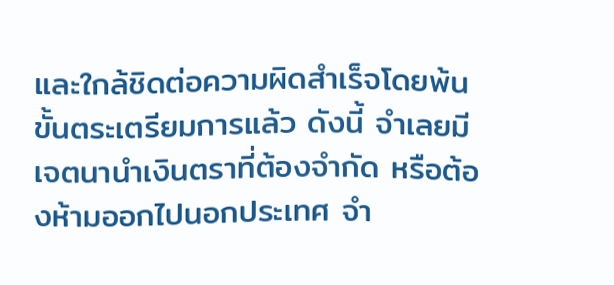และใกล้ชิดต่อความผิดสำเร็จโดยพ้นขั้นตระเตรียมการแล้ว ดังนี้ จำเลยมีเจตนานำเงินตราที่ต้องจำกัด หรือต้องห้ามออกไปนอกประเทศ จำ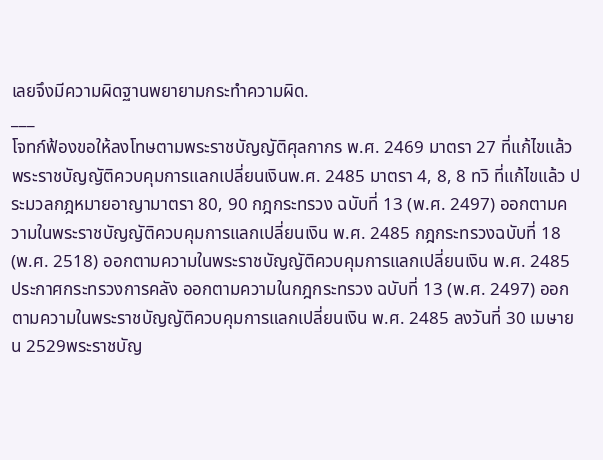เลยจึงมีความผิดฐานพยายามกระทำความผิด.
___
โจทก์ฟ้องขอให้ลงโทษตามพระราชบัญญัติศุลกากร พ.ศ. 2469 มาตรา 27 ที่แก้ไขแล้ว พระราชบัญญัติควบคุมการแลกเปลี่ยนเงินพ.ศ. 2485 มาตรา 4, 8, 8 ทวิ ที่แก้ไขแล้ว ประมวลกฎหมายอาญามาตรา 80, 90 กฎกระทรวง ฉบับที่ 13 (พ.ศ. 2497) ออกตามความในพระราชบัญญัติควบคุมการแลกเปลี่ยนเงิน พ.ศ. 2485 กฎกระทรวงฉบับที่ 18 (พ.ศ. 2518) ออกตามความในพระราชบัญญัติควบคุมการแลกเปลี่ยนเงิน พ.ศ. 2485 ประกาศกระทรวงการคลัง ออกตามความในกฎกระทรวง ฉบับที่ 13 (พ.ศ. 2497) ออกตามความในพระราชบัญญัติควบคุมการแลกเปลี่ยนเงิน พ.ศ. 2485 ลงวันที่ 30 เมษายน 2529พระราชบัญ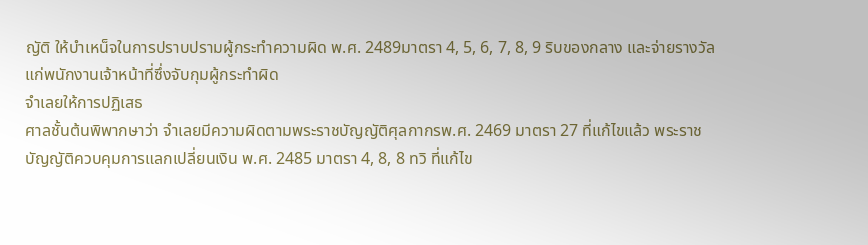ญัติ ให้บำเหน็จในการปราบปรามผู้กระทำความผิด พ.ศ. 2489มาตรา 4, 5, 6, 7, 8, 9 ริบของกลาง และจ่ายรางวัลแก่พนักงานเจ้าหน้าที่ซึ่งจับกุมผู้กระทำผิด
จำเลยให้การปฏิเสธ
ศาลชั้นต้นพิพากษาว่า จำเลยมีความผิดตามพระราชบัญญัติศุลกากรพ.ศ. 2469 มาตรา 27 ที่แก้ไขแล้ว พระราชบัญญัติควบคุมการแลกเปลี่ยนเงิน พ.ศ. 2485 มาตรา 4, 8, 8 ทวิ ที่แก้ไข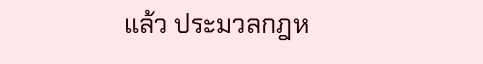แล้ว ประมวลกฎห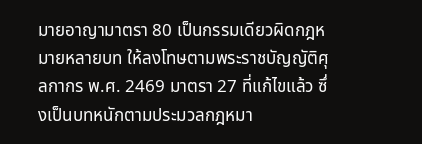มายอาญามาตรา 80 เป็นกรรมเดียวผิดกฎหมายหลายบท ให้ลงโทษตามพระราชบัญญัติศุลกากร พ.ศ. 2469 มาตรา 27 ที่แก้ไขแล้ว ซึ่งเป็นบทหนักตามประมวลกฎหมา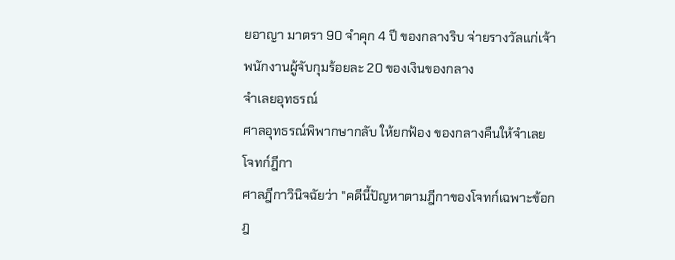ยอาญา มาตรา 90 จำคุก 4 ปี ของกลางริบ จ่ายรางวัลแก่เจ้าพนักงานผู้จับกุมร้อยละ 20 ของเงินของกลาง
จำเลยอุทธรณ์
ศาลอุทธรณ์พิพากษากลับ ให้ยกฟ้อง ของกลางคืนให้จำเลย
โจทก์ฎีกา
ศาลฎีกาวินิจฉัยว่า "คดีนี้ปัญหาตามฎีกาของโจทก์เฉพาะข้อกฎ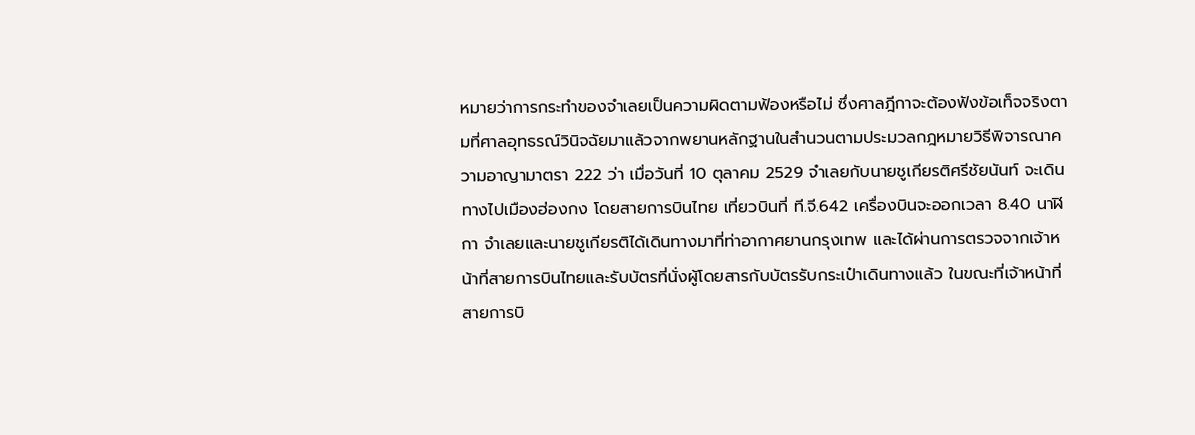หมายว่าการกระทำของจำเลยเป็นความผิดตามฟ้องหรือไม่ ซึ่งศาลฎีกาจะต้องฟังข้อเท็จจริงตามที่ศาลอุทธรณ์วินิจฉัยมาแล้วจากพยานหลักฐานในสำนวนตามประมวลกฎหมายวิธีพิจารณาความอาญามาตรา 222 ว่า เมื่อวันที่ 10 ตุลาคม 2529 จำเลยกับนายชูเกียรติศรีชัยนันท์ จะเดินทางไปเมืองฮ่องกง โดยสายการบินไทย เที่ยวบินที่ ที.จี.642 เครื่องบินจะออกเวลา 8.40 นาฬิกา จำเลยและนายชูเกียรติได้เดินทางมาที่ท่าอากาศยานกรุงเทพ และได้ผ่านการตรวจจากเจ้าหน้าที่สายการบินไทยและรับบัตรที่นั่งผู้โดยสารกับบัตรรับกระเป๋าเดินทางแล้ว ในขณะที่เจ้าหน้าที่สายการบิ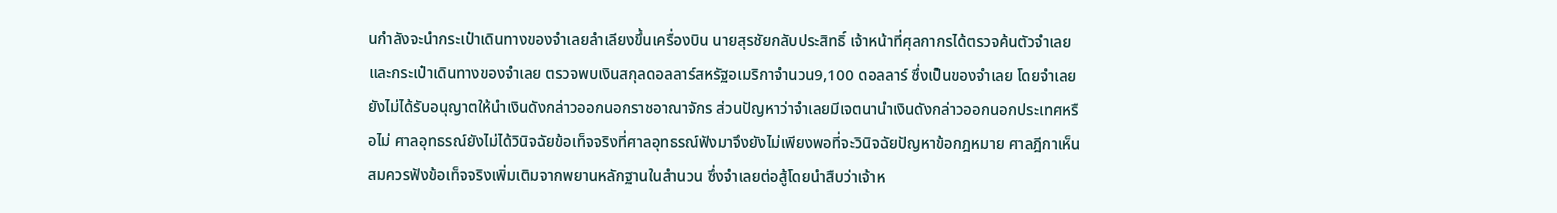นกำลังจะนำกระเป๋าเดินทางของจำเลยลำเลียงขึ้นเครื่องบิน นายสุรชัยกลับประสิทธิ์ เจ้าหน้าที่ศุลกากรได้ตรวจค้นตัวจำเลยและกระเป๋าเดินทางของจำเลย ตรวจพบเงินสกุลดอลลาร์สหรัฐอเมริกาจำนวน9,100 ดอลลาร์ ซึ่งเป็นของจำเลย โดยจำเลยยังไม่ได้รับอนุญาตให้นำเงินดังกล่าวออกนอกราชอาณาจักร ส่วนปัญหาว่าจำเลยมีเจตนานำเงินดังกล่าวออกนอกประเทศหรือไม่ ศาลอุทธรณ์ยังไม่ได้วินิจฉัยข้อเท็จจริงที่ศาลอุทธรณ์ฟังมาจึงยังไม่เพียงพอที่จะวินิจฉัยปัญหาข้อกฎหมาย ศาลฎีกาเห็นสมควรฟังข้อเท็จจริงเพิ่มเติมจากพยานหลักฐานในสำนวน ซึ่งจำเลยต่อสู้โดยนำสืบว่าเจ้าห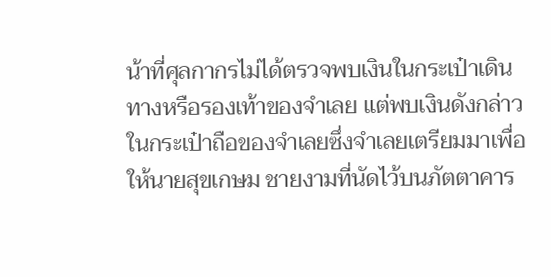น้าที่ศุลกากรไม่ได้ตรวจพบเงินในกระเป๋าเดินทางหรือรองเท้าของจำเลย แต่พบเงินดังกล่าวในกระเป๋าถือของจำเลยซึ่งจำเลยเตรียมมาเพื่อให้นายสุขเกษม ชายงามที่นัดไว้บนภัตตาคาร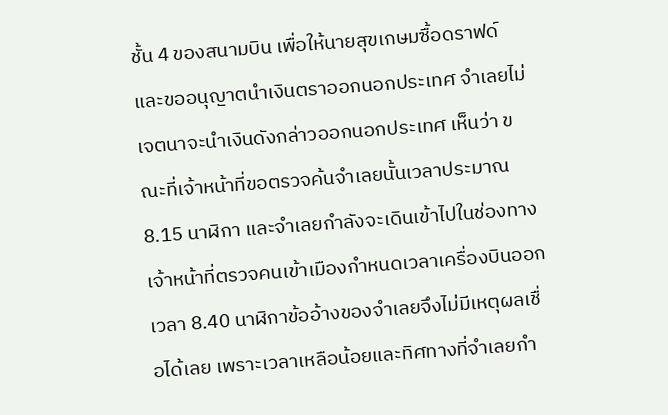ชั้น 4 ของสนามบิน เพื่อให้นายสุขเกษมซื้อดราฟด์ และขออนุญาตนำเงินตราออกนอกประเทศ จำเลยไม่เจตนาจะนำเงินดังกล่าวออกนอกประเทศ เห็นว่า ขณะที่เจ้าหน้าที่ขอตรวจค้นจำเลยนั้นเวลาประมาณ 8.15 นาฬิกา และจำเลยกำลังจะเดินเข้าไปในช่องทางเจ้าหน้าที่ตรวจคนเข้าเมืองกำหนดเวลาเครื่องบินออกเวลา 8.40 นาฬิกาข้ออ้างของจำเลยจึงไม่มีเหตุผลเชื่อได้เลย เพราะเวลาเหลือน้อยและทิศทางที่จำเลยกำ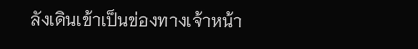ลังเดินเข้าเป็นข่องทางเจ้าหน้า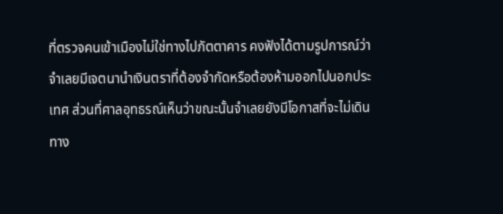ที่ตรวจคนเข้าเมืองไม่ใช่ทางไปภัตตาคาร คงฟังได้ตามรูปการณ์ว่า จำเลยมีเจตนานำเงินตราที่ต้องจำกัดหรือต้องห้ามออกไปนอกประเทศ ส่วนที่ศาลอุทธรณ์เห็นว่าขณะนั้นจำเลยยังมีโอกาสที่จะไม่เดินทาง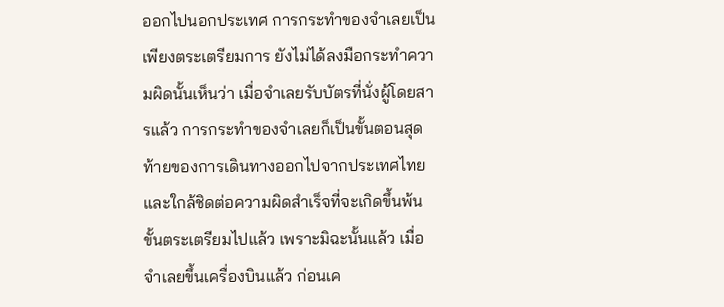ออกไปนอกประเทศ การกระทำของจำเลยเป็นเพียงตระเตรียมการ ยังไม่ได้ลงมือกระทำความผิดนั้นเห็นว่า เมื่อจำเลยรับบัตรที่นั่งผู้โดยสารแล้ว การกระทำของจำเลยก็เป็นขั้นตอนสุดท้ายของการเดินทางออกไปจากประเทศไทย และใกล้ชิดต่อความผิดสำเร็จที่จะเกิดขึ้นพ้นขั้นตระเตรียมไปแล้ว เพราะมิฉะนั้นแล้ว เมื่อจำเลยขึ้นเครื่องบินแล้ว ก่อนเค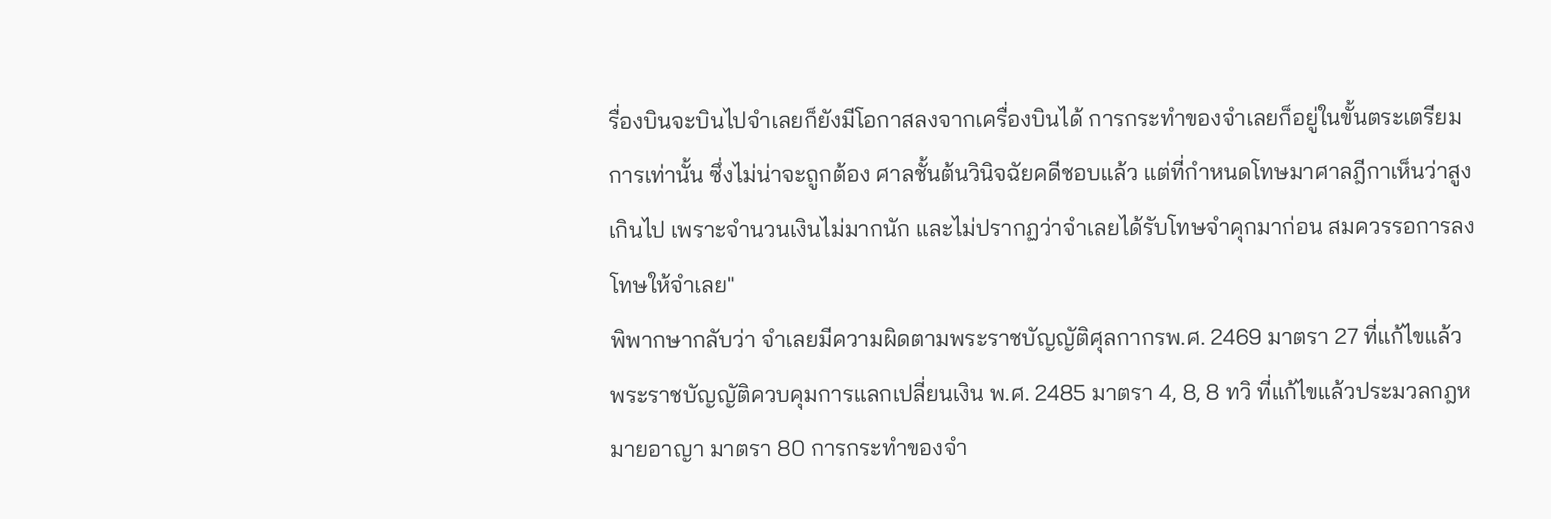รื่องบินจะบินไปจำเลยก็ยังมีโอกาสลงจากเครื่องบินได้ การกระทำของจำเลยก็อยู่ในขั้นตระเตรียมการเท่านั้น ซึ่งไม่น่าจะถูกต้อง ศาลชั้นต้นวินิจฉัยคดีชอบแล้ว แต่ที่กำหนดโทษมาศาลฎีกาเห็นว่าสูงเกินไป เพราะจำนวนเงินไม่มากนัก และไม่ปรากฏว่าจำเลยได้รับโทษจำคุกมาก่อน สมควรรอการลงโทษให้จำเลย"
พิพากษากลับว่า จำเลยมีความผิดตามพระราชบัญญัติศุลกากรพ.ศ. 2469 มาตรา 27 ที่แก้ไขแล้ว พระราชบัญญัติควบคุมการแลกเปลี่ยนเงิน พ.ศ. 2485 มาตรา 4, 8, 8 ทวิ ที่แก้ไขแล้วประมวลกฎหมายอาญา มาตรา 80 การกระทำของจำ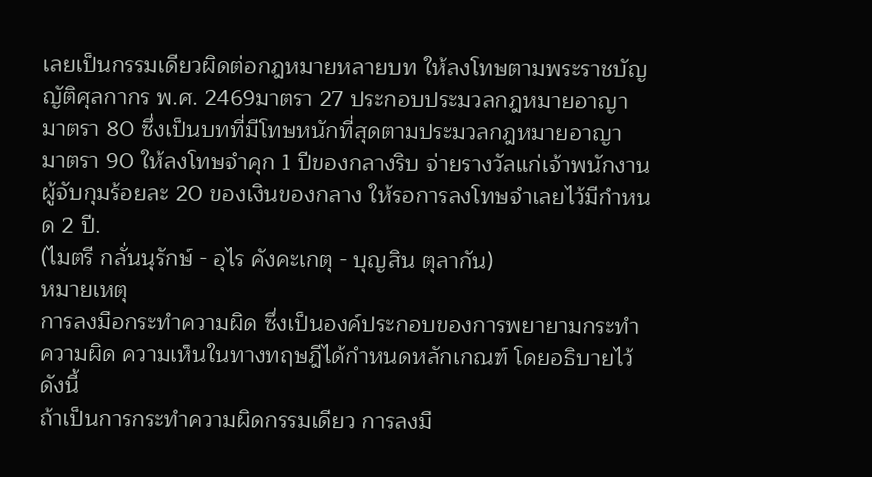เลยเป็นกรรมเดียวผิดต่อกฎหมายหลายบท ให้ลงโทษตามพระราชบัญญัติศุลกากร พ.ศ. 2469มาตรา 27 ประกอบประมวลกฎหมายอาญา มาตรา 80 ซึ่งเป็นบทที่มีโทษหนักที่สุดตามประมวลกฎหมายอาญา มาตรา 90 ให้ลงโทษจำคุก 1 ปีของกลางริบ จ่ายรางวัลแก่เจ้าพนักงานผู้จับกุมร้อยละ 20 ของเงินของกลาง ให้รอการลงโทษจำเลยไว้มีกำหนด 2 ปี.
(ไมตรี กลั่นนุรักษ์ - อุไร คังคะเกตุ - บุญสิน ตุลากัน)
หมายเหตุ
การลงมือกระทำความผิด ซึ่งเป็นองค์ประกอบของการพยายามกระทำความผิด ความเห็นในทางทฤษฎีได้กำหนดหลักเกณฑ์ โดยอธิบายไว้ดังนี้
ถ้าเป็นการกระทำความผิดกรรมเดียว การลงมื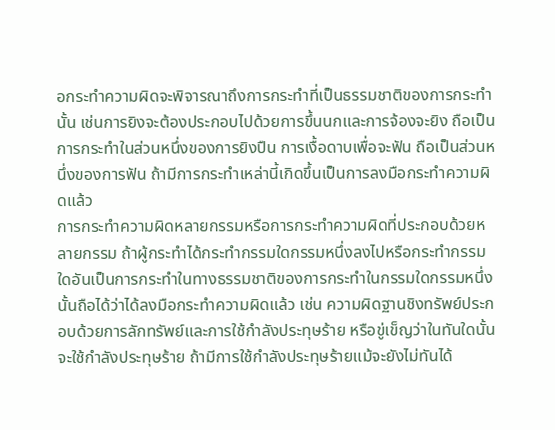อกระทำความผิดจะพิจารณาถึงการกระทำที่เป็นธรรมชาติของการกระทำนั้น เช่นการยิงจะต้องประกอบไปด้วยการขึ้นนกและการจ้องจะยิง ถือเป็นการกระทำในส่วนหนึ่งของการยิงปืน การเงื้อดาบเพื่อจะฟัน ถือเป็นส่วนหนึ่งของการฟัน ถ้ามีการกระทำเหล่านี้เกิดขึ้นเป็นการลงมือกระทำความผิดแล้ว
การกระทำความผิดหลายกรรมหรือการกระทำความผิดที่ประกอบด้วยหลายกรรม ถ้าผู้กระทำได้กระทำกรรมใดกรรมหนึ่งลงไปหรือกระทำกรรมใดอันเป็นการกระทำในทางธรรมชาติของการกระทำในกรรมใดกรรมหนึ่งนั้นถือได้ว่าได้ลงมือกระทำความผิดแล้ว เช่น ความผิดฐานชิงทรัพย์ประกอบด้วยการลักทรัพย์และการใช้กำลังประทุษร้าย หรือขู่เข็ญว่าในทันใดนั้นจะใช้กำลังประทุษร้าย ถ้ามีการใช้กำลังประทุษร้ายแม้จะยังไม่ทันได้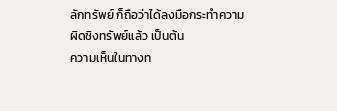ลักทรัพย์ ก็ถือว่าได้ลงมือกระทำความผิดชิงทรัพย์แล้ว เป็นต้น
ความเห็นในทางท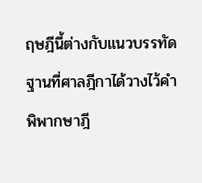ฤษฎีนี้ต่างกับแนวบรรทัดฐานที่ศาลฎีกาได้วางไว้คำพิพากษาฎี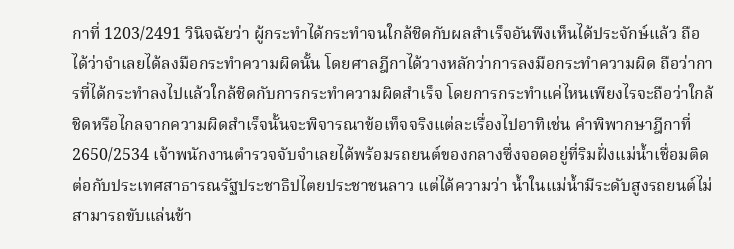กาที่ 1203/2491 วินิจฉัยว่า ผู้กระทำได้กระทำจนใกล้ชิดกับผลสำเร็จอันพึงเห็นได้ประจักษ์แล้ว ถือได้ว่าจำเลยได้ลงมือกระทำความผิดนั้น โดยศาลฎีกาได้วางหลักว่าการลงมือกระทำความผิด ถือว่าการที่ได้กระทำลงไปแล้วใกล้ชิดกับการกระทำความผิดสำเร็จ โดยการกระทำแค่ไหนเพียงไรจะถือว่าใกล้ชิดหรือไกลจากความผิดสำเร็จนั้นจะพิจารณาข้อเท็จจริงแต่ละเรื่องไปอาทิเช่น คำพิพากษาฎีกาที่ 2650/2534 เจ้าพนักงานตำรวจจับจำเลยได้พร้อมรถยนต์ของกลางซึ่งจอดอยู่ที่ริมฝั่งแม่น้ำเชื่อมติดต่อกับประเทศสาธารณรัฐประชาธิปไตยประชาชนลาว แต่ได้ความว่า น้ำในแม่น้ำมีระดับสูงรถยนต์ไม่สามารถขับแล่นข้า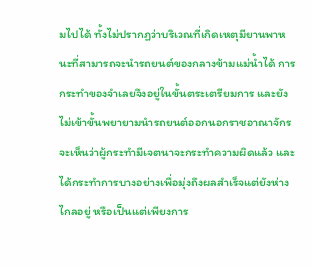มไปได้ ทั้งไม่ปรากฏว่าบริเวณที่เกิดเหตุมียานพาหนะที่สามารถจะนำรถยนต์ของกลางข้ามแม่น้ำได้ การกระทำของจำเลยจึงอยู่ในขั้นตระเตรียมการ และยังไม่เข้าขั้นพยายามนำรถยนต์ออกนอกราชอาณาจักร จะเห็นว่าผู้กระทำมีเจตนาจะกระทำความผิดแล้ว และได้กระทำการบางอย่างเพื่อมุ่งถึงผลสำเร็จแต่ยังห่างไกลอยู่ หรือเป็นแต่เพียงการ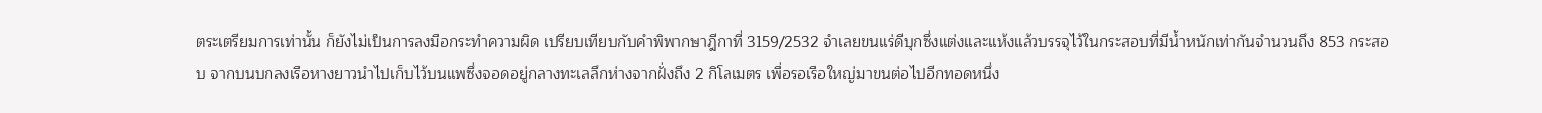ตระเตรียมการเท่านั้น ก็ยังไม่เป็นการลงมือกระทำความผิด เปรียบเทียบกับคำพิพากษาฎีกาที่ 3159/2532 จำเลยขนแร่ดีบุกซึ่งแต่งและแห้งแล้วบรรจุไว้ในกระสอบที่มีน้ำหนักเท่ากันจำนวนถึง 853 กระสอบ จากบนบกลงเรือหางยาวนำไปเก็บไว้บนแพซึ่งจอดอยู่กลางทะเลลึกห่างจากฝั่งถึง 2 กิโลเมตร เพื่อรอเรือใหญ่มาขนต่อไปอีกทอดหนึ่ง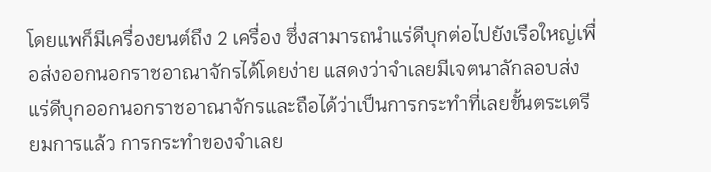โดยแพก็มีเครื่องยนต์ถึง 2 เครื่อง ซึ่งสามารถนำแร่ดีบุกต่อไปยังเรือใหญ่เพื่อส่งออกนอกราชอาณาจักรได้โดยง่าย แสดงว่าจำเลยมีเจตนาลักลอบส่งแร่ดีบุกออกนอกราชอาณาจักรและถือได้ว่าเป็นการกระทำที่เลยขั้นตระเตรียมการแล้ว การกระทำของจำเลย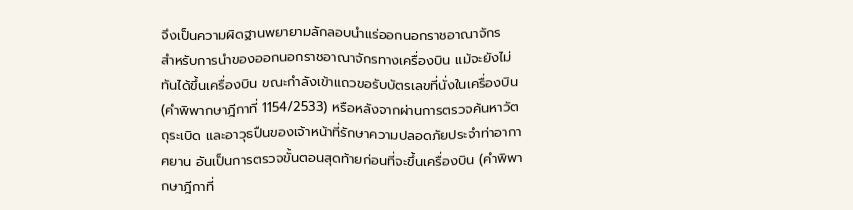จึงเป็นความผิดฐานพยายามลักลอบนำแร่ออกนอกราชอาณาจักร
สำหรับการนำของออกนอกราชอาณาจักรทางเครื่องบิน แม้จะยังไม่ทันได้ขึ้นเครื่องบิน ขณะกำลังเข้าแถวขอรับบัตรเลขที่นั่งในเครื่องบิน (คำพิพากษาฎีกาที่ 1154/2533) หรือหลังจากผ่านการตรวจค้นหาวัตถุระเบิด และอาวุธปืนของเจ้าหน้าที่รักษาความปลอดภัยประจำท่าอากาศยาน อันเป็นการตรวจขั้นตอนสุดท้ายก่อนที่จะขึ้นเครื่องบิน (คำพิพากษาฎีกาที่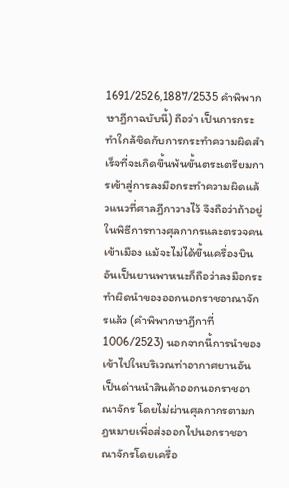1691/2526,1887/2535 คำพิพากษาฎีกาฉบับนี้) ถือว่า เป็นการกระทำใกล้ชิดกับการกระทำความผิดสำเร็จที่จะเกิดขึ้นพ้นขั้นตระเตรียมการเข้าสู่การลงมือกระทำความผิดแล้วแนวที่ศาลฎีกาวางไว้ จึงถือว่าถ้าอยู่ในพิธีการทางศุลกากรและตรวจคนเข้าเมือง แม้จะไม่ได้ขึ้นเครื่องบินอันเป็นยานพาหนะก็ถือว่าลงมือกระทำผิดนำของออกนอกราชอาณาจักรแล้ว (คำพิพากษาฎีกาที่ 1006/2523) นอกจากนี้การนำของเข้าไปในบริเวณท่าอากาศยานอันเป็นด่านนำสินค้าออกนอกราชอาณาจักร โดยไม่ผ่านศุลกากรตามกฎหมายเพื่อส่งออกไปนอกราชอาณาจักรโดยเครื่อ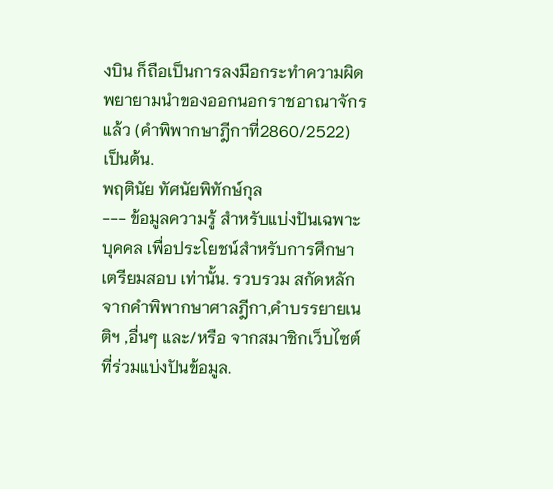งบิน ก็ถือเป็นการลงมือกระทำความผิดพยายามนำของออกนอกราชอาณาจักรแล้ว (คำพิพากษาฎีกาที่2860/2522) เป็นต้น.
พฤตินัย ทัศนัยพิทักษ์กุล
--- ข้อมูลความรู้ สำหรับแบ่งปันเฉพาะบุคคล เพื่อประโยชน์สำหรับการศึกษา เตรียมสอบ เท่านั้น. รวบรวม สกัดหลักจากคำพิพากษาศาลฎีกา,คำบรรยายเนติฯ ,อื่นๆ และ/หรือ จากสมาชิกเว็บไซต์ ที่ร่วมแบ่งปันข้อมูล.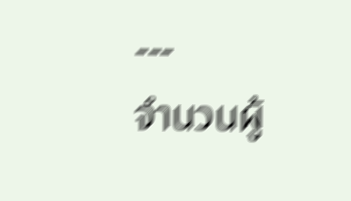---
จำนวนผู้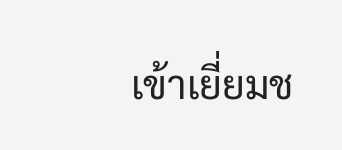เข้าเยี่ยมช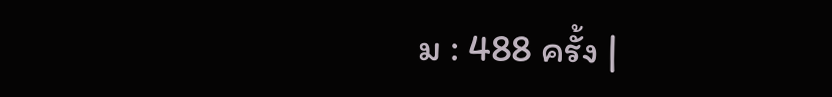ม : 488 ครั้ง |